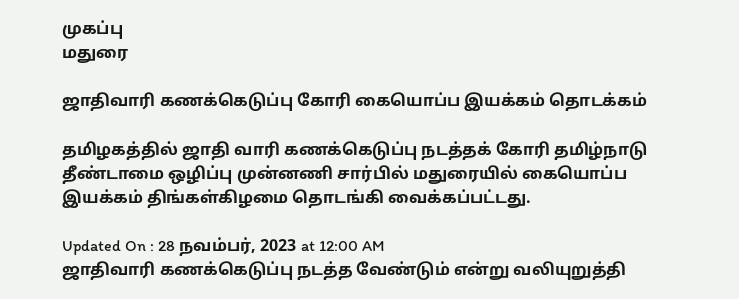முகப்பு
மதுரை

ஜாதிவாரி கணக்கெடுப்பு கோரி கையொப்ப இயக்கம் தொடக்கம்

தமிழகத்தில் ஜாதி வாரி கணக்கெடுப்பு நடத்தக் கோரி தமிழ்நாடு தீண்டாமை ஒழிப்பு முன்னணி சார்பில் மதுரையில் கையொப்ப இயக்கம் திங்கள்கிழமை தொடங்கி வைக்கப்பட்டது.

Updated On : 28 நவம்பர், 2023 at 12:00 AM
ஜாதிவாரி கணக்கெடுப்பு நடத்த வேண்டும் என்று வலியுறுத்தி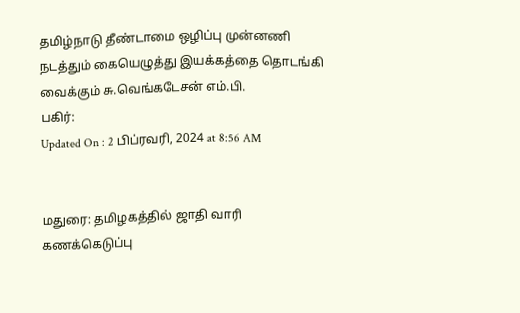தமிழ்நாடு தீண்டாமை ஒழிப்பு முன்னணி நடத்தும் கையெழுத்து இயக்கத்தை தொடங்கி வைக்கும் சு.வெங்கடேசன் எம்.பி.
பகிர்:
Updated On : 2 பிப்ரவரி, 2024 at 8:56 AM


மதுரை: தமிழகத்தில் ஜாதி வாரி கணக்கெடுப்பு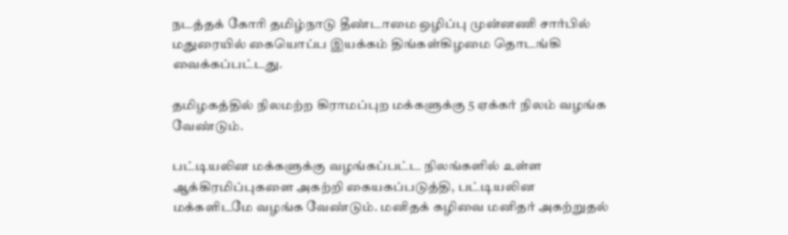நடத்தக் கோரி தமிழ்நாடு தீண்டாமை ஒழிப்பு முன்னணி சார்பில் மதுரையில் கையொப்ப இயக்கம் திங்கள்கிழமை தொடங்கி வைக்கப்பட்டது.

தமிழகத்தில் நிலமற்ற கிராமப்புற மக்களுக்கு 5 ஏக்கர் நிலம் வழங்க வேண்டும்.

பட்டியலின மக்களுக்கு வழங்கப்பட்ட நிலங்களில் உள்ள ஆக்கிரமிப்புகளை அகற்றி கையகப்படுத்தி, பட்டியலின மக்களிடமே வழங்க வேண்டும். மனிதக் கழிவை மனிதர் அகற்றுதல்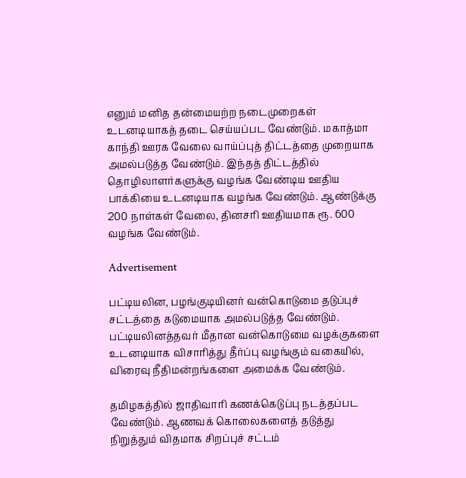எனும் மனித தன்மையற்ற நடைமுறைகள் உடனடியாகத் தடை செய்யப்பட வேண்டும். மகாத்மா காந்தி ஊரக வேலை வாய்ப்புத் திட்டத்தை முறையாக அமல்படுத்த வேண்டும். இந்தத் திட்டத்தில் தொழிலாளர்களுக்கு வழங்க வேண்டிய ஊதிய பாக்கியை உடனடியாக வழங்க வேண்டும். ஆண்டுக்கு 200 நாள்கள் வேலை, தினசரி ஊதியமாக ரூ. 600 வழங்க வேண்டும்.

Advertisement

பட்டியலின, பழங்குடியினர் வன்கொடுமை தடுப்புச் சட்டத்தை கடுமையாக அமல்படுத்த வேண்டும். பட்டியலினத்தவர் மீதான வன்கொடுமை வழக்குகளை உடனடியாக விசாரித்து தீர்ப்பு வழங்கும் வகையில், விரைவு நீதிமன்றங்களை அமைக்க வேண்டும்.

தமிழகத்தில் ஜாதிவாரி கணக்கெடுப்பு நடத்தப்பட வேண்டும். ஆணவக் கொலைகளைத் தடுத்து நிறுத்தும் விதமாக சிறப்புச் சட்டம்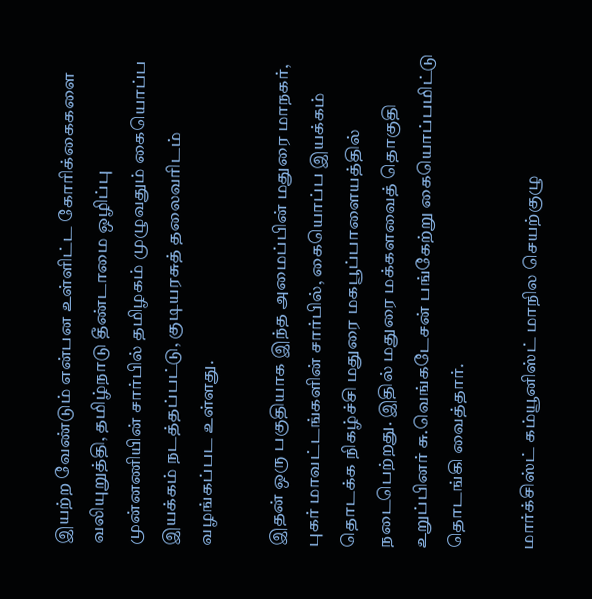இயற்ற வேண்டும் என்பன உள்ளிட்ட கோரிக்கைகளை வலியுறுத்தி, தமிழ்நாடு தீண்டாமை ஒழிப்பு முன்னணியின் சார்பில் தமிழகம் முழுவதும் கையொப்ப இயக்கம் நடத்தப்பட்டு, குடியரசுத் தலைவரிடம் வழங்கப்பட உள்ளது.

இதன் ஒரு பகுதியாக இந்த அமைப்பின் மதுரை மாநகர், புகர் மாவட்டங்களின் சார்பில், கையொப்ப இயக்கம் தொடக்க நிகழ்ச்சி மதுரை மகபூப்பாளையத்தில் நடைபெற்றது. இதில் மதுரை மக்களவைத் தொகுதி உறுப்பினர் சு.வெங்கடேசன் பங்கேற்று கையொப்பமிட்டு தொடங்கி வைத்தார்.

மார்க்சிஸ்ட் கம்யூனிஸ்ட் மாநில செயற்குழு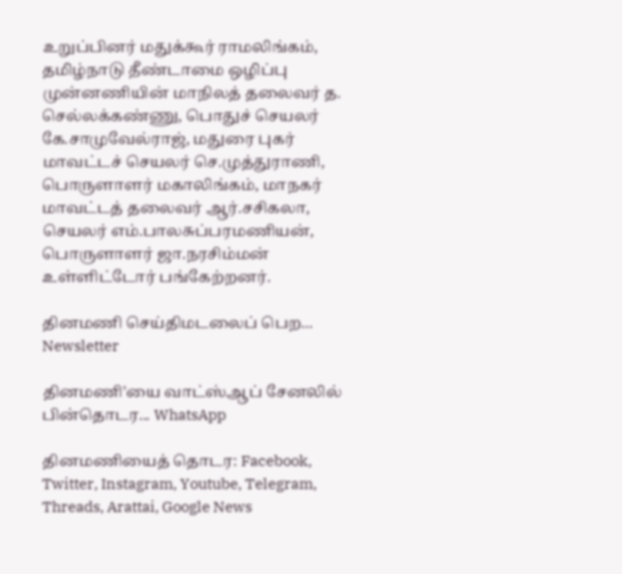உறுப்பினர் மதுக்கூர் ராமலிங்கம், தமிழ்நாடு தீண்டாமை ஒழிப்பு முன்னணியின் மாநிலத் தலைவர் த. செல்லக்கண்ணு, பொதுச் செயலர் கே.சாமுவேல்ராஜ், மதுரை புகர் மாவட்டச் செயலர் செ.முத்துராணி, பொருளாளர் மகாலிங்கம், மாநகர் மாவட்டத் தலைவர் ஆர்.சசிகலா, செயலர் எம்.பாலசுப்பரமணியன், பொருளாளர் ஜா.நரசிம்மன் உள்ளிட்டோர் பங்கேற்றனர்.

தினமணி செய்திமடலைப் பெற... Newsletter

தினமணி'யை வாட்ஸ்ஆப் சேனலில் பின்தொடர... WhatsApp

தினமணியைத் தொடர: Facebook, Twitter, Instagram, Youtube, Telegram, Threads, Arattai, Google News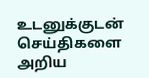உடனுக்குடன் செய்திகளை அறிய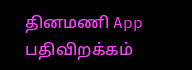தினமணி App பதிவிறக்கம்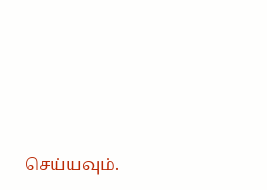செய்யவும்.